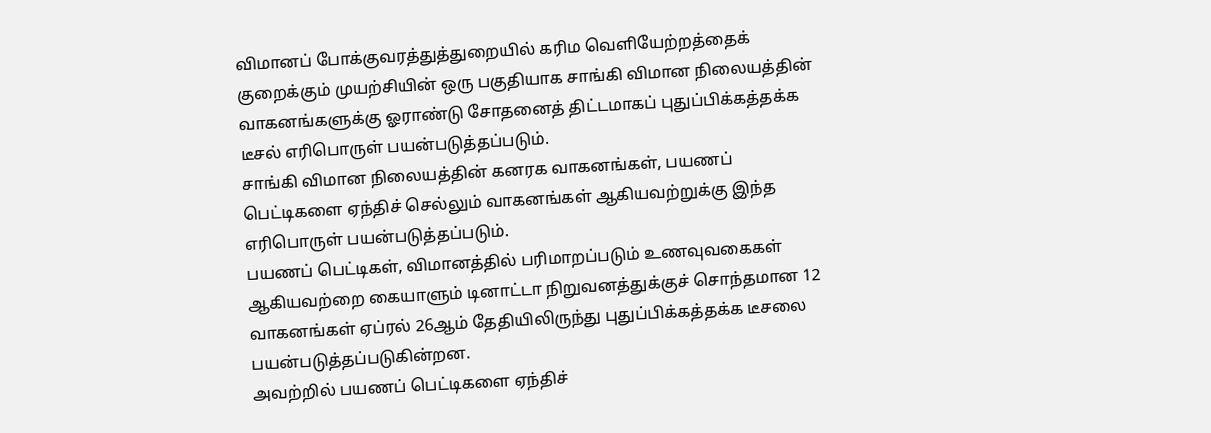விமானப் போக்குவரத்துத்துறையில் கரிம வெளியேற்றத்தைக் குறைக்கும் முயற்சியின் ஒரு பகுதியாக சாங்கி விமான நிலையத்தின் வாகனங்களுக்கு ஓராண்டு சோதனைத் திட்டமாகப் புதுப்பிக்கத்தக்க டீசல் எரிபொருள் பயன்படுத்தப்படும்.
சாங்கி விமான நிலையத்தின் கனரக வாகனங்கள், பயணப் பெட்டிகளை ஏந்திச் செல்லும் வாகனங்கள் ஆகியவற்றுக்கு இந்த எரிபொருள் பயன்படுத்தப்படும்.
பயணப் பெட்டிகள், விமானத்தில் பரிமாறப்படும் உணவுவகைகள் ஆகியவற்றை கையாளும் டினாட்டா நிறுவனத்துக்குச் சொந்தமான 12 வாகனங்கள் ஏப்ரல் 26ஆம் தேதியிலிருந்து புதுப்பிக்கத்தக்க டீசலை பயன்படுத்தப்படுகின்றன.
அவற்றில் பயணப் பெட்டிகளை ஏந்திச்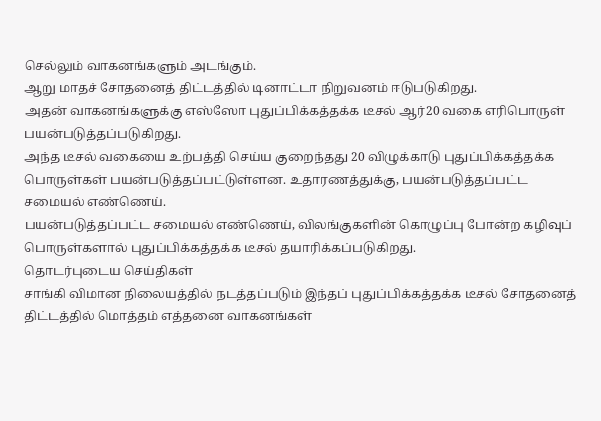செல்லும் வாகனங்களும் அடங்கும்.
ஆறு மாதச் சோதனைத் திட்டத்தில் டினாட்டா நிறுவனம் ஈடுபடுகிறது.
அதன் வாகனங்களுக்கு எஸ்ஸோ புதுப்பிக்கத்தக்க டீசல் ஆர்20 வகை எரிபொருள் பயன்படுத்தப்படுகிறது.
அந்த டீசல் வகையை உற்பத்தி செய்ய குறைந்தது 20 விழுக்காடு புதுப்பிக்கத்தக்க பொருள்கள் பயன்படுத்தப்பட்டுள்ளன. உதாரணத்துக்கு, பயன்படுத்தப்பட்ட சமையல் எண்ணெய்.
பயன்படுத்தப்பட்ட சமையல் எண்ணெய், விலங்குகளின் கொழுப்பு போன்ற கழிவுப் பொருள்களால் புதுப்பிக்கத்தக்க டீசல் தயாரிக்கப்படுகிறது.
தொடர்புடைய செய்திகள்
சாங்கி விமான நிலையத்தில் நடத்தப்படும் இந்தப் புதுப்பிக்கத்தக்க டீசல் சோதனைத் திட்டத்தில் மொத்தம் எத்தனை வாகனங்கள்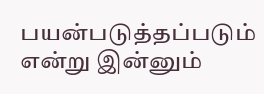பயன்படுத்தப்படும் என்று இன்னும்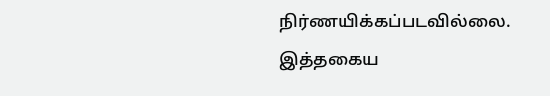நிர்ணயிக்கப்படவில்லை.
இத்தகைய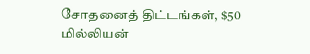சோதனைத் திட்டங்கள், $50 மில்லியன்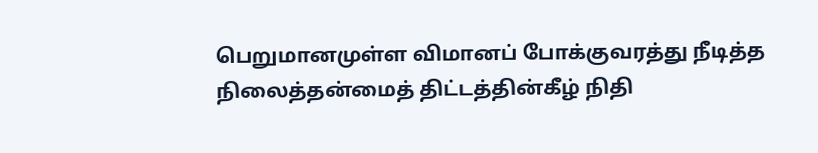பெறுமானமுள்ள விமானப் போக்குவரத்து நீடித்த நிலைத்தன்மைத் திட்டத்தின்கீழ் நிதி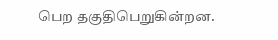பெற தகுதிபெறுகின்றன.